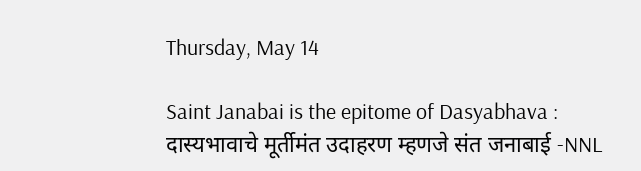Thursday, May 14

Saint Janabai is the epitome of Dasyabhava : दास्यभावाचे मूर्तीमंत उदाहरण म्हणजे संत जनाबाई -NNL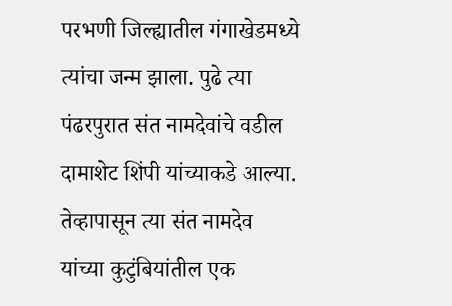परभणी जिल्ह्यातील गंगाखेडमध्ये त्यांचा जन्म झाला. पुढे त्या पंढरपुरात संत नामदेवांचे वडील दामाशेट शिंपी यांच्याकडे आल्या. तेव्हापासून त्या संत नामदेव यांच्या कुटुंबियांतील एक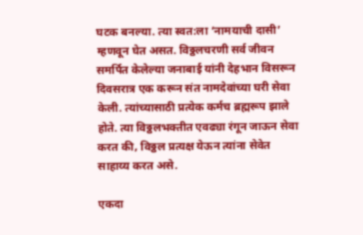घटक बनल्या. त्या स्वत:ला ‘नामयाची दासी’ म्हणवून घेत असत. विठ्ठलचरणी सर्व जीवन समर्पित केलेल्या जनाबाई यांनी देहभान विसरून दिवसरात्र एक करून संत नामदेवांच्या घरी सेवा केली. त्यांच्यासाठी प्रत्येक कर्मच ब्रह्मरूप झाले होते. त्या विठ्ठलभक्तीत एवढ्या रंगून जाऊन सेवा करत की, विठ्ठल प्रत्यक्ष येऊन त्यांना सेवेत साहाय्य करत असे.

एकदा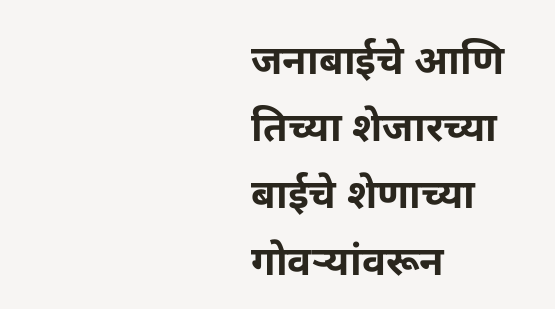जनाबाईचे आणि तिच्या शेजारच्या बाईचे शेणाच्या गोवर्‍यांवरून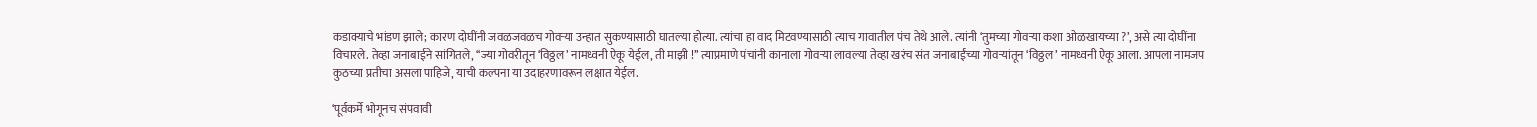कडाक्याचे भांडण झाले; कारण दोघींनी जवळजवळच गोवर्‍या उन्हात सुकण्यासाठी घातल्या होत्या. त्यांचा हा वाद मिटवण्यासाठी त्याच गावातील पंच तेथे आले. त्यांनी ‘तुमच्या गोवर्‍या कशा ओळखायच्या ?’, असे त्या दोघींना विचारले. तेव्हा जनाबाईने सांगितले, ‘‘ज्या गोवरीतून ‘विठ्ठल’ नामध्वनी ऐकू येईल, ती माझी !’’ त्याप्रमाणे पंचांनी कानाला गोवर्‍या लावल्या तेव्हा खरंच संत जनाबाईंच्या गोवर्‍यांतून ‘विठ्ठल’ नामध्वनी ऐकू आला. आपला नामजप कुठच्या प्रतीचा असला पाहिजे, याची कल्पना या उदाहरणावरून लक्षात येईल.

‘पूर्वकर्मे भोगूनच संपवावी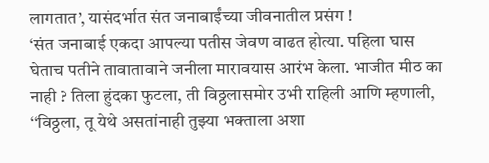लागतात’, यासंदर्भात संत जनाबाईंच्या जीवनातील प्रसंग !
‘संत जनाबाई एकदा आपल्या पतीस जेवण वाढत होत्या. पहिला घास घेताच पतीने तावातावाने जनीला मारावयास आरंभ केला. भाजीत मीठ का नाही ? तिला हुंदका फुटला, ती विठ्ठलासमोर उभी राहिली आणि म्हणाली, ‘‘विठ्ठला, तू येथे असतांनाही तुझ्या भक्ताला अशा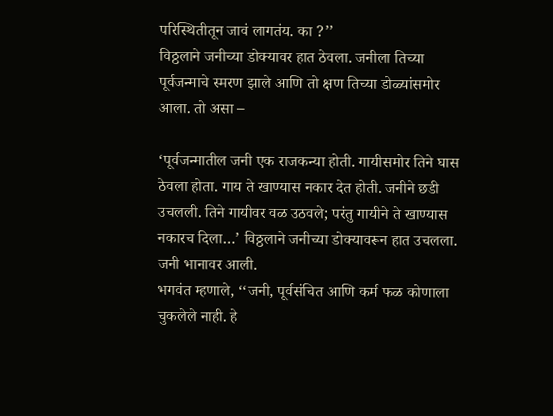परिस्थितीतून जावं लागतंय. का ?’’
विठ्ठलाने जनीच्या डोक्यावर हात ठेवला. जनीला तिच्या पूर्वजन्माचे स्मरण झाले आणि तो क्षण तिच्या डोळ्यांसमोर आला. तो असा –

‘पूर्वजन्मातील जनी एक राजकन्या होती. गायीसमोर तिने घास ठेवला होता. गाय ते खाण्यास नकार देत होती. जनीने छडी उचलली. तिने गायीवर वळ उठवले; परंतु गायीने ते खाण्यास नकारच दिला…’ विठ्ठलाने जनीच्या डोक्यावरून हात उचलला. जनी भानावर आली.
भगवंत म्हणाले, ‘‘जनी, पूर्वसंचित आणि कर्म फळ कोणाला चुकलेले नाही. हे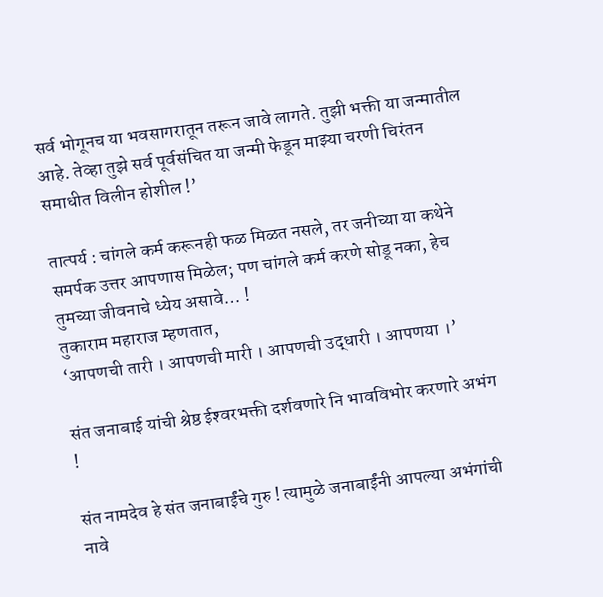सर्व भोगूनच या भवसागरातून तरून जावे लागते. तुझी भक्ती या जन्मातील आहे. तेव्हा तुझे सर्व पूर्वसंचित या जन्मी फेडून माझ्या चरणी चिरंतन समाधीत विलीन होशील !’

तात्पर्य : चांगले कर्म करूनही फळ मिळत नसले, तर जनीच्या या कथेने समर्पक उत्तर आपणास मिळेल; पण चांगले कर्म करणे सोडू नका, हेच तुमच्या जीवनाचे ध्येय असावे… !
तुकाराम महाराज म्हणतात,
‘आपणची तारी । आपणची मारी । आपणची उद्धारी । आपणया ।’

संत जनाबाई यांची श्रेष्ठ ईश्‍वरभक्ती दर्शवणारे नि भावविभोर करणारे अभंग !

संत नामदेव हे संत जनाबाईंचे गुरु ! त्यामुळे जनाबाईंनी आपल्या अभंगांची नावे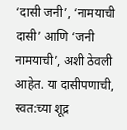‘दासी जनी’, ‘नामयाची दासी’ आणि ‘जनी नामयाची’, अशी ठेवली आहेत. या दासीपणाची, स्वत:च्या शूद्र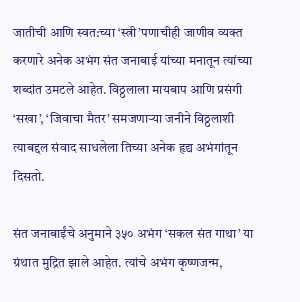जातीची आणि स्वत:च्या ‘स्त्री’पणाचीही जाणीव व्यक्त करणारे अनेक अभंग संत जनाबाई यांच्या मनातून त्यांच्या शब्दांत उमटले आहेत. विठ्ठलाला मायबाप आणि प्रसंगी ‘सखा’, ‘जिवाचा मैतर’ समजणार्‍या जनीने विठ्ठलाशी त्याबद्दल संवाद साधलेला तिच्या अनेक हृद्य अभंगांतून दिसतो.

संत जनाबाईंचे अनुमाने ३५० अभंग ‘सकल संत गाथा’ या ग्रंथात मुद्रित झाले आहेत. त्यांचे अभंग कृष्णजन्म,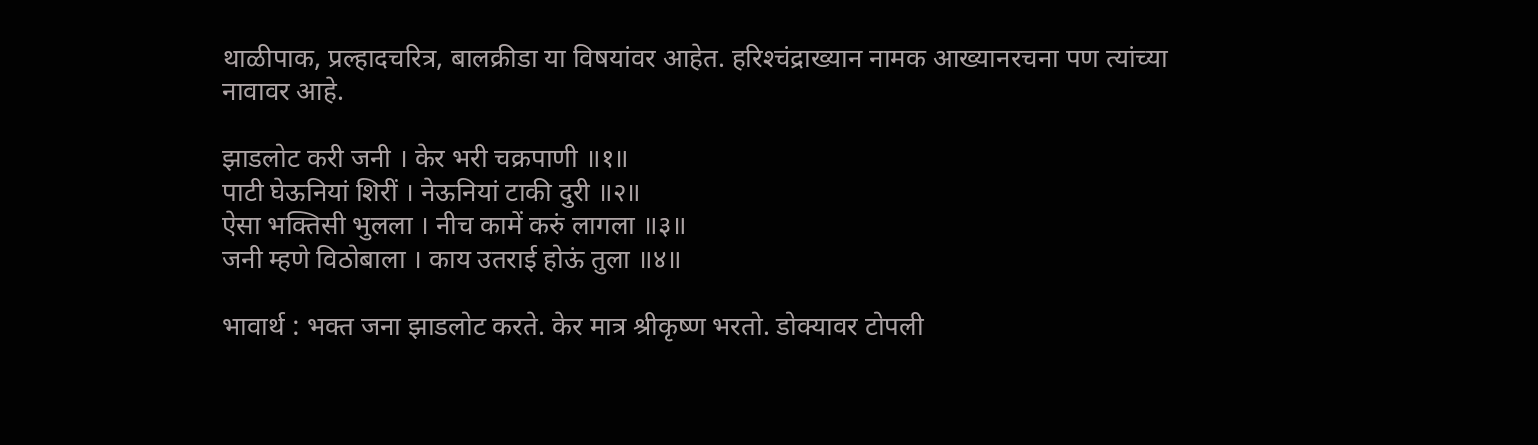थाळीपाक, प्रल्हादचरित्र, बालक्रीडा या विषयांवर आहेत. हरिश्‍चंद्राख्यान नामक आख्यानरचना पण त्यांच्या नावावर आहे.

झाडलोट करी जनी । केर भरी चक्रपाणी ॥१॥
पाटी घेऊनियां शिरीं । नेऊनियां टाकी दुरी ॥२॥
ऐसा भक्तिसी भुलला । नीच कामें करुं लागला ॥३॥
जनी म्हणे विठोबाला । काय उतराई होऊं तुला ॥४॥

भावार्थ : भक्त जना झाडलोट करते. केर मात्र श्रीकृष्ण भरतो. डोक्यावर टोपली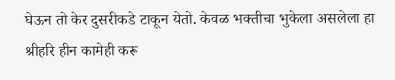घेऊन तो केर दुसरीकडे टाकून येतो. केवळ भक्तीचा भुकेला असलेला हा श्रीहरि हीन कामेही करू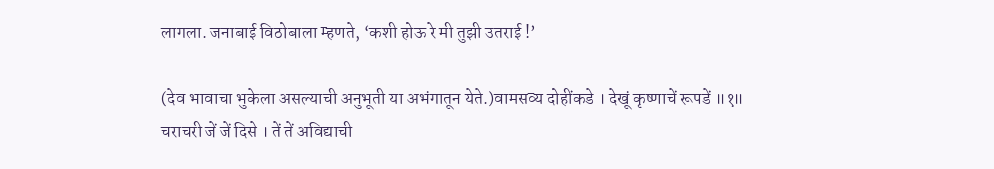लागला. जनाबाई विठोबाला म्हणते, ‘कशी होऊ रे मी तुझी उतराई !’

(देव भावाचा भुकेला असल्याची अनुभूती या अभंगातून येते.)वामसव्य दोहींकडे । देखूं कृष्णाचें रूपडें ॥१॥
चराचरी जें जें दिसे । तें तें अविद्याची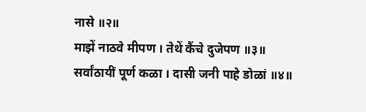नासे ॥२॥
माझें नाठवे मीपण । तेथें कैंचे दुजेपण ॥३॥
सर्वांठायीं पूर्ण कळा । दासी जनी पाहे डोळां ॥४॥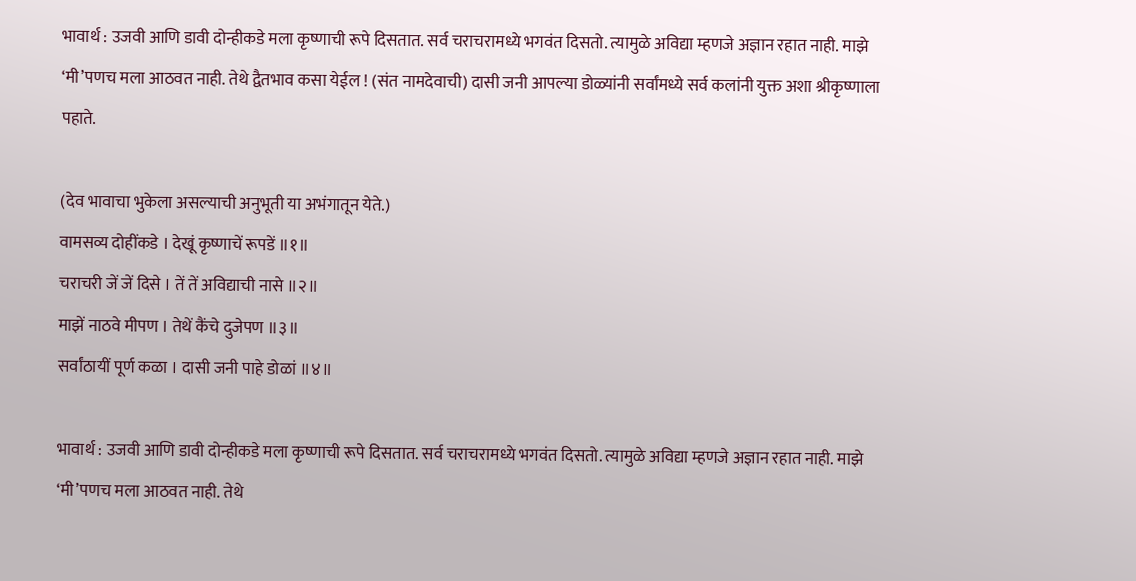भावार्थ : उजवी आणि डावी दोन्हीकडे मला कृष्णाची रूपे दिसतात. सर्व चराचरामध्ये भगवंत दिसतो. त्यामुळे अविद्या म्हणजे अज्ञान रहात नाही. माझे ‘मी’पणच मला आठवत नाही. तेथे द्वैतभाव कसा येईल ! (संत नामदेवाची) दासी जनी आपल्या डोळ्यांनी सर्वांमध्ये सर्व कलांनी युक्त अशा श्रीकृष्णाला पहाते.

(देव भावाचा भुकेला असल्याची अनुभूती या अभंगातून येते.)
वामसव्य दोहींकडे । देखूं कृष्णाचें रूपडें ॥१॥
चराचरी जें जें दिसे । तें तें अविद्याची नासे ॥२॥
माझें नाठवे मीपण । तेथें कैंचे दुजेपण ॥३॥
सर्वांठायीं पूर्ण कळा । दासी जनी पाहे डोळां ॥४॥

भावार्थ : उजवी आणि डावी दोन्हीकडे मला कृष्णाची रूपे दिसतात. सर्व चराचरामध्ये भगवंत दिसतो. त्यामुळे अविद्या म्हणजे अज्ञान रहात नाही. माझे ‘मी’पणच मला आठवत नाही. तेथे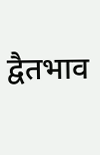द्वैतभाव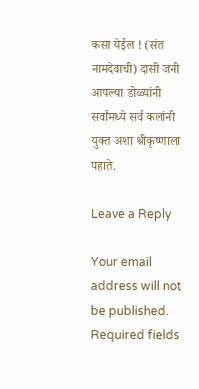कसा येईल ! (संत नामदेवाची) दासी जनी आपल्या डोळ्यांनी सर्वांमध्ये सर्व कलांनी युक्त अशा श्रीकृष्णाला पहाते.

Leave a Reply

Your email address will not be published. Required fields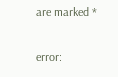are marked *

error: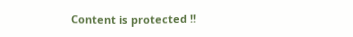Content is protected !!